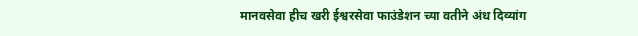मानवसेवा हीच खरी ईश्वरसेवा फाउंडेशन च्या वतीने अंध दिव्यांग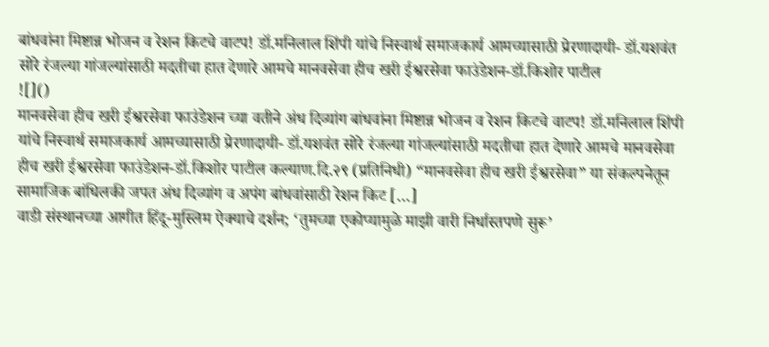बांधवांना मिष्टान्न भोजन व रेशन किटचे वाटप! डॉ.मनिलाल शिंपी यांचे निस्वार्थ समाजकार्य आमच्यासाठी प्रेरणादायी- डॉ.यशवंत सोरे रंजल्या गांजल्यांसाठी मदतीचा हात देणारे आमचे मानवसेवा हीच खरी ईश्वरसेवा फाउंडेशन-डॉ.किशोर पाटील
![]()
मानवसेवा हीच खरी ईश्वरसेवा फाउंडेशन च्या वतीने अंध दिव्यांग बांधवांना मिष्टान्न भोजन व रेशन किटचे वाटप! डॉ.मनिलाल शिंपी यांचे निस्वार्थ समाजकार्य आमच्यासाठी प्रेरणादायी- डॉ.यशवंत सोरे रंजल्या गांजल्यांसाठी मदतीचा हात देणारे आमचे मानवसेवा हीच खरी ईश्वरसेवा फाउंडेशन-डॉ.किशोर पाटील कल्याण.दि.२९ (प्रतिनिधी) “मानवसेवा हीच खरी ईश्वरसेवा” या संकल्पनेतून सामाजिक बांधिलकी जपत अंध दिव्यांग व अपंग बांधवांसाठी रेशन किट […]
वाडी संस्थानच्या आगीत हिंदू-मुस्लिम ऐक्याचे दर्शन; ‘तुमच्या एकोप्यामुळे माझी वारी निर्धास्तपणे सुरू’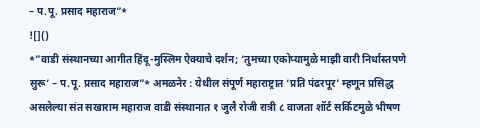– प.पू. प्रसाद महाराज”*
![]()
*”वाडी संस्थानच्या आगीत हिंदू-मुस्लिम ऐक्याचे दर्शन; ‘तुमच्या एकोप्यामुळे माझी वारी निर्धास्तपणे सुरू’ – प.पू. प्रसाद महाराज”* अमळनेर : येथील संपूर्ण महाराष्ट्रात ‘प्रति पंढरपूर’ म्हणून प्रसिद्ध असलेल्या संत सखाराम महाराज वाडी संस्थानात १ जुलै रोजी रात्री ८ वाजता शॉर्ट सर्किटमुळे भीषण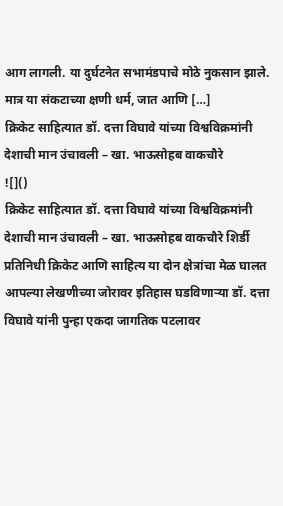आग लागली. या दुर्घटनेत सभामंडपाचे मोठे नुकसान झाले. मात्र या संकटाच्या क्षणी धर्म, जात आणि […]
क्रिकेट साहित्यात डॉ. दत्ता विघावे यांच्या विश्वविक्रमांनी देशाची मान उंचावली – खा. भाऊसोहब वाकचौरे
![]()
क्रिकेट साहित्यात डॉ. दत्ता विघावे यांच्या विश्वविक्रमांनी देशाची मान उंचावली – खा. भाऊसोहब वाकचौरे शिर्डी प्रतिनिधी क्रिकेट आणि साहित्य या दोन क्षेत्रांचा मेळ घालत आपल्या लेखणीच्या जोरावर इतिहास घडविणाऱ्या डॉ. दत्ता विघावे यांनी पुन्हा एकदा जागतिक पटलावर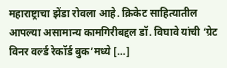महाराष्ट्राचा झेंडा रोवला आहे. क्रिकेट साहित्यातील आपल्या असामान्य कामगिरीबद्दल डॉ. विघावे यांची ‘ग्रेट विनर वर्ल्ड रेकॉर्ड बुक’मध्ये […]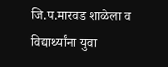जि.प.मारवड शाळेला व विद्यार्थ्यांना युवा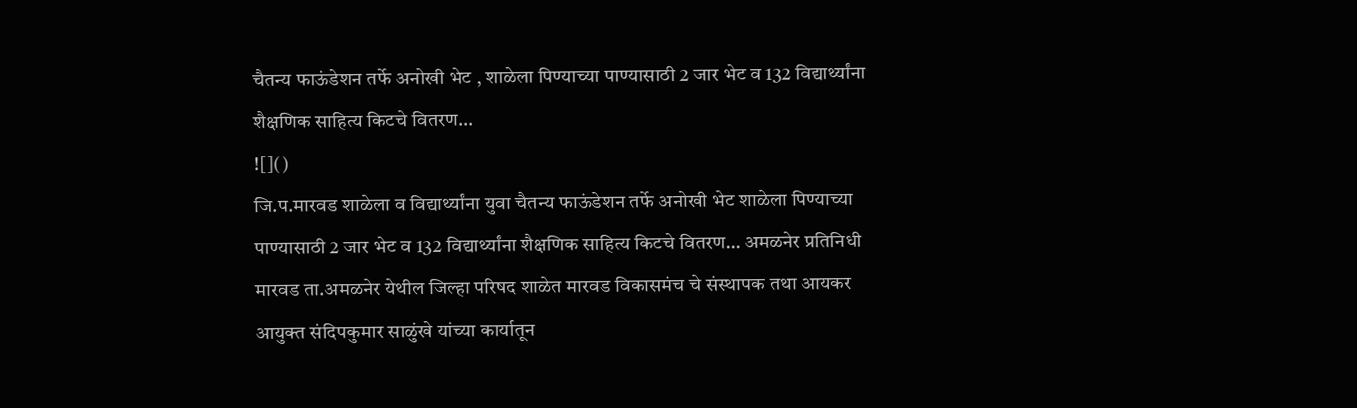चैतन्य फाऊंडेशन तर्फे अनोखी भेट , शाळेला पिण्याच्या पाण्यासाठी 2 जार भेट व 132 विद्यार्थ्यांना शैक्षणिक साहित्य किटचे वितरण…
![]()
जि.प.मारवड शाळेला व विद्यार्थ्यांना युवा चैतन्य फाऊंडेशन तर्फे अनोखी भेट शाळेला पिण्याच्या पाण्यासाठी 2 जार भेट व 132 विद्यार्थ्यांना शैक्षणिक साहित्य किटचे वितरण… अमळनेर प्रतिनिधी मारवड ता.अमळनेर येथील जिल्हा परिषद शाळेत मारवड विकासमंच चे संस्थापक तथा आयकर आयुक्त संदिपकुमार साळुंखे यांच्या कार्यातून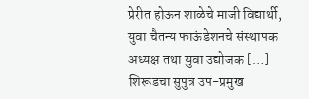प्रेरीत होऊन शाळेचे माजी विद्यार्थी, युवा चैतन्य फाऊंडेशनचे संस्थापक अध्यक्ष तथा युवा उद्योजक […]
शिरूडचा सुपुत्र उप-प्रमुख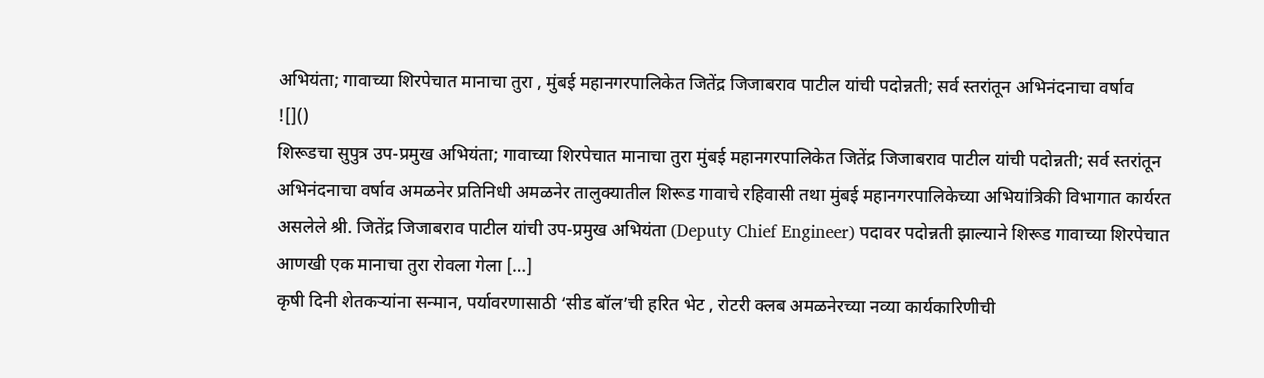अभियंता; गावाच्या शिरपेचात मानाचा तुरा , मुंबई महानगरपालिकेत जितेंद्र जिजाबराव पाटील यांची पदोन्नती; सर्व स्तरांतून अभिनंदनाचा वर्षाव
![]()
शिरूडचा सुपुत्र उप-प्रमुख अभियंता; गावाच्या शिरपेचात मानाचा तुरा मुंबई महानगरपालिकेत जितेंद्र जिजाबराव पाटील यांची पदोन्नती; सर्व स्तरांतून अभिनंदनाचा वर्षाव अमळनेर प्रतिनिधी अमळनेर तालुक्यातील शिरूड गावाचे रहिवासी तथा मुंबई महानगरपालिकेच्या अभियांत्रिकी विभागात कार्यरत असलेले श्री. जितेंद्र जिजाबराव पाटील यांची उप-प्रमुख अभियंता (Deputy Chief Engineer) पदावर पदोन्नती झाल्याने शिरूड गावाच्या शिरपेचात आणखी एक मानाचा तुरा रोवला गेला […]
कृषी दिनी शेतकऱ्यांना सन्मान, पर्यावरणासाठी ‘सीड बॉल’ची हरित भेट , रोटरी क्लब अमळनेरच्या नव्या कार्यकारिणीची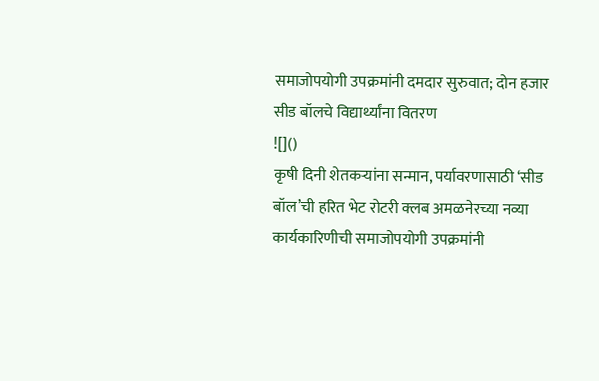समाजोपयोगी उपक्रमांनी दमदार सुरुवात; दोन हजार सीड बॉलचे विद्यार्थ्यांना वितरण
![]()
कृषी दिनी शेतकऱ्यांना सन्मान, पर्यावरणासाठी ‘सीड बॉल’ची हरित भेट रोटरी क्लब अमळनेरच्या नव्या कार्यकारिणीची समाजोपयोगी उपक्रमांनी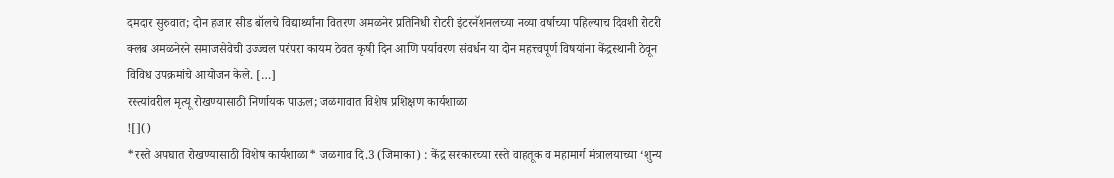दमदार सुरुवात; दोन हजार सीड बॉलचे विद्यार्थ्यांना वितरण अमळनेर प्रतिनिधी रोटरी इंटरनॅशनलच्या नव्या वर्षाच्या पहिल्याच दिवशी रोटरी क्लब अमळनेरने समाजसेवेची उज्ज्वल परंपरा कायम ठेवत कृषी दिन आणि पर्यावरण संवर्धन या दोन महत्त्वपूर्ण विषयांना केंद्रस्थानी ठेवून विविध उपक्रमांचे आयोजन केले. […]
रस्त्यांवरील मृत्यू रोखण्यासाठी निर्णायक पाऊल; जळगावात विशेष प्रशिक्षण कार्यशाळा
![]()
*रस्ते अपघात रोखण्यासाठी विशेष कार्यशाळा* जळगाव दि.3 (जिमाका) : केंद्र सरकारच्या रस्ते वाहतूक व महामार्ग मंत्रालयाच्या ‘शुन्य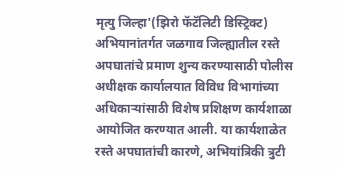मृत्यु जिल्हा'(झिरो फॅटॅलिटी डिस्ट्रिक्ट) अभियानांतर्गत जळगाव जिल्ह्यातील रस्ते अपघातांचे प्रमाण शुन्य करण्यासाठी पोलीस अधीक्षक कार्यालयात विविध विभागांच्या अधिकाऱ्यांसाठी विशेष प्रशिक्षण कार्यशाळा आयोजित करण्यात आली. या कार्यशाळेत रस्ते अपघातांची कारणे, अभियांत्रिकी त्रुटी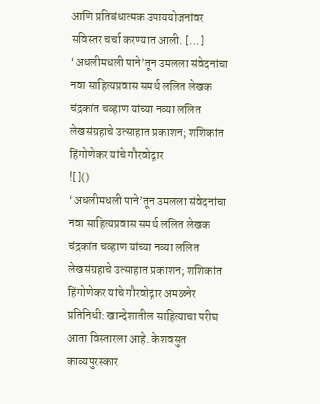आणि प्रतिबंधात्मक उपाययोजनांवर सविस्तर चर्चा करण्यात आली. […]
‘अधलीमधली पाने’तून उमलला संवेदनांचा नवा साहित्यप्रवास समर्थ ललित लेखक चंद्रकांत चव्हाण यांच्या नव्या ललित लेखसंग्रहाचे उत्साहात प्रकाशन; शशिकांत हिंगोणेकर यांचे गौरवोद्गार
![]()
‘अधलीमधली पाने’तून उमलला संवेदनांचा नवा साहित्यप्रवास समर्थ ललित लेखक चंद्रकांत चव्हाण यांच्या नव्या ललित लेखसंग्रहाचे उत्साहात प्रकाशन; शशिकांत हिंगोणेकर यांचे गौरवोद्गार अमळनेर प्रतिनिधी: खान्देशातील साहित्याचा परीघ आता विस्तारला आहे. केशवसुत काव्यपुरस्कार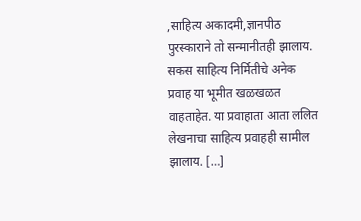,साहित्य अकादमी,ज्ञानपीठ पुरस्काराने तो सन्मानीतही झालाय. सकस साहित्य निर्मितीचे अनेक प्रवाह या भूमीत खळखळत वाहताहेत. या प्रवाहाता आता ललित लेखनाचा साहित्य प्रवाहही सामील झालाय. […]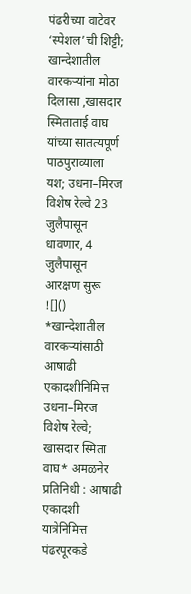पंढरीच्या वाटेवर ‘स्पेशल’ची शिट्टी; खान्देशातील वारकऱ्यांना मोठा दिलासा ,खासदार स्मिताताई वाघ यांच्या सातत्यपूर्ण पाठपुराव्याला यश; उधना–मिरज विशेष रेल्वे 23 जुलैपासून धावणार, 4 जुलैपासून आरक्षण सुरू
![]()
*खान्देशातील वारकऱ्यांसाठी आषाढी एकादशीनिमित्त उधना–मिरज विशेष रेल्वे; खासदार स्मिता वाघ* अमळनेर प्रतिनिधी : आषाढी एकादशी यात्रेनिमित्त पंढरपूरकडे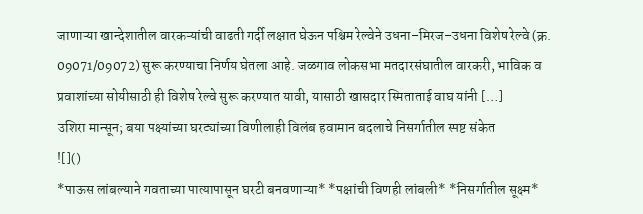जाणाऱ्या खान्देशातील वारकऱ्यांची वाढती गर्दी लक्षात घेऊन पश्चिम रेल्वेने उधना–मिरज–उधना विशेष रेल्वे (क्र. 09071/09072) सुरू करण्याचा निर्णय घेतला आहे. जळगाव लोकसभा मतदारसंघातील वारकरी, भाविक व प्रवाशांच्या सोयीसाठी ही विशेष रेल्वे सुरू करण्यात यावी, यासाठी खासदार स्मिताताई वाघ यांनी […]
उशिरा मान्सून; बया पक्ष्यांच्या घरट्यांच्या विणीलाही विलंब हवामान बदलाचे निसर्गातील स्पष्ट संकेत
![]()
*पाऊस लांबल्याने गवताच्या पात्यापासून घरटी बनवणाऱ्या* *पक्षांची विणही लांबली* *निसर्गातील सूक्ष्म*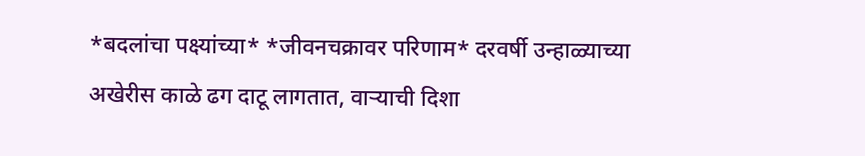*बदलांचा पक्ष्यांच्या* *जीवनचक्रावर परिणाम* दरवर्षी उन्हाळ्याच्या अखेरीस काळे ढग दाटू लागतात, वाऱ्याची दिशा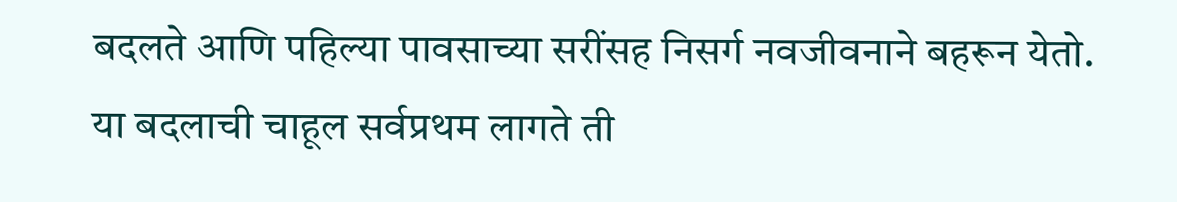बदलते आणि पहिल्या पावसाच्या सरींसह निसर्ग नवजीवनाने बहरून येतो. या बदलाची चाहूल सर्वप्रथम लागते ती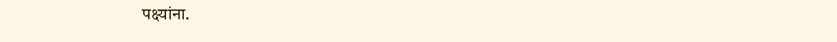पक्ष्यांना.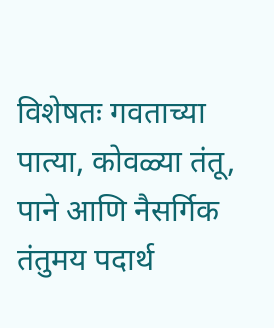विशेषतः गवताच्या पात्या, कोवळ्या तंतू, पाने आणि नैसर्गिक तंतुमय पदार्थ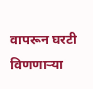वापरून घरटी विणणाऱ्या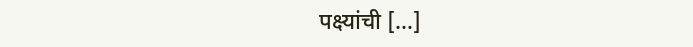पक्ष्यांची […]